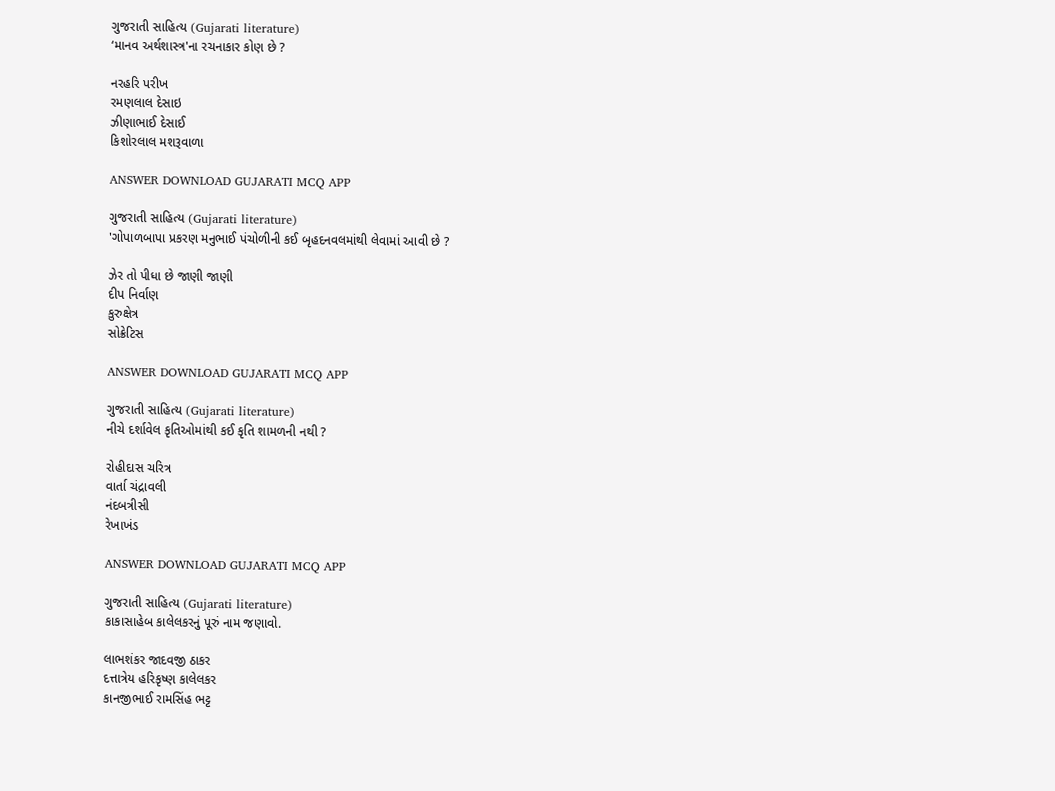ગુજરાતી સાહિત્ય (Gujarati literature)
‘માનવ અર્થશાસ્ત્ર'ના રચનાકાર કોણ છે ?

નરહરિ પરીખ
રમણલાલ દેસાઇ
ઝીણાભાઈ દેસાઈ
કિશોરલાલ મશરૂવાળા

ANSWER DOWNLOAD GUJARATI MCQ APP

ગુજરાતી સાહિત્ય (Gujarati literature)
'ગોપાળબાપા પ્રકરણ મનુભાઈ પંચોળીની કઈ બૃહદનવલમાંથી લેવામાં આવી છે ?

ઝેર તો પીધા છે જાણી જાણી
દીપ નિર્વાણ
કુરુક્ષેત્ર
સોક્રેટિસ

ANSWER DOWNLOAD GUJARATI MCQ APP

ગુજરાતી સાહિત્ય (Gujarati literature)
નીચે દર્શાવેલ કૃતિઓમાંથી કઈ કૃતિ શામળની નથી ?

રોહીદાસ ચરિત્ર
વાર્તા ચંદ્રાવલી
નંદબત્રીસી
રેખાખંડ

ANSWER DOWNLOAD GUJARATI MCQ APP

ગુજરાતી સાહિત્ય (Gujarati literature)
કાકાસાહેબ કાલેલકરનું પૂરું નામ જણાવો.

લાભશંકર જાદવજી ઠાકર
દત્તાત્રેય હરિકૃષ્ણ કાલેલકર
કાનજીભાઈ રામસિંહ ભટ્ટ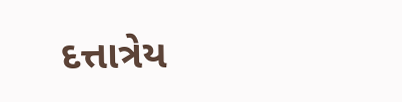દત્તાત્રેય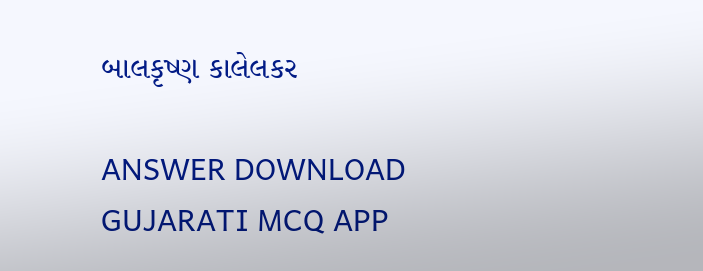બાલકૃષ્ણ કાલેલકર

ANSWER DOWNLOAD GUJARATI MCQ APP